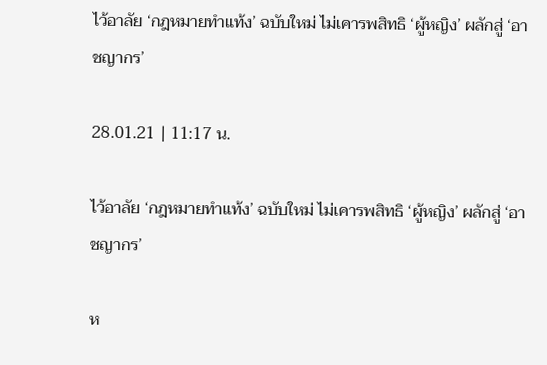ไว้อาลัย ‘กฎหมายทำแท้ง’ ฉบับใหม่ ไม่เคารพสิทธิ ‘ผู้หญิง’ ผลักสู่ ‘อาชญากร’

28.01.21 | 11:17 น.

ไว้อาลัย ‘กฎหมายทำแท้ง’ ฉบับใหม่ ไม่เคารพสิทธิ ‘ผู้หญิง’ ผลักสู่ ‘อาชญากร’

ห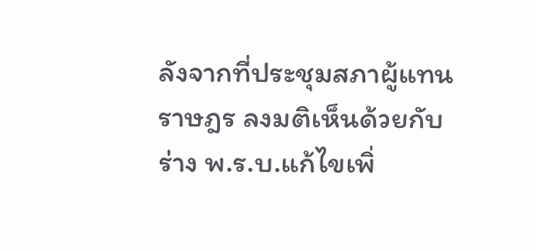ลังจากที่ประชุมสภาผู้แทนราษฎร ลงมติเห็นด้วยกับร่าง พ.ร.บ.แก้ไขเพิ่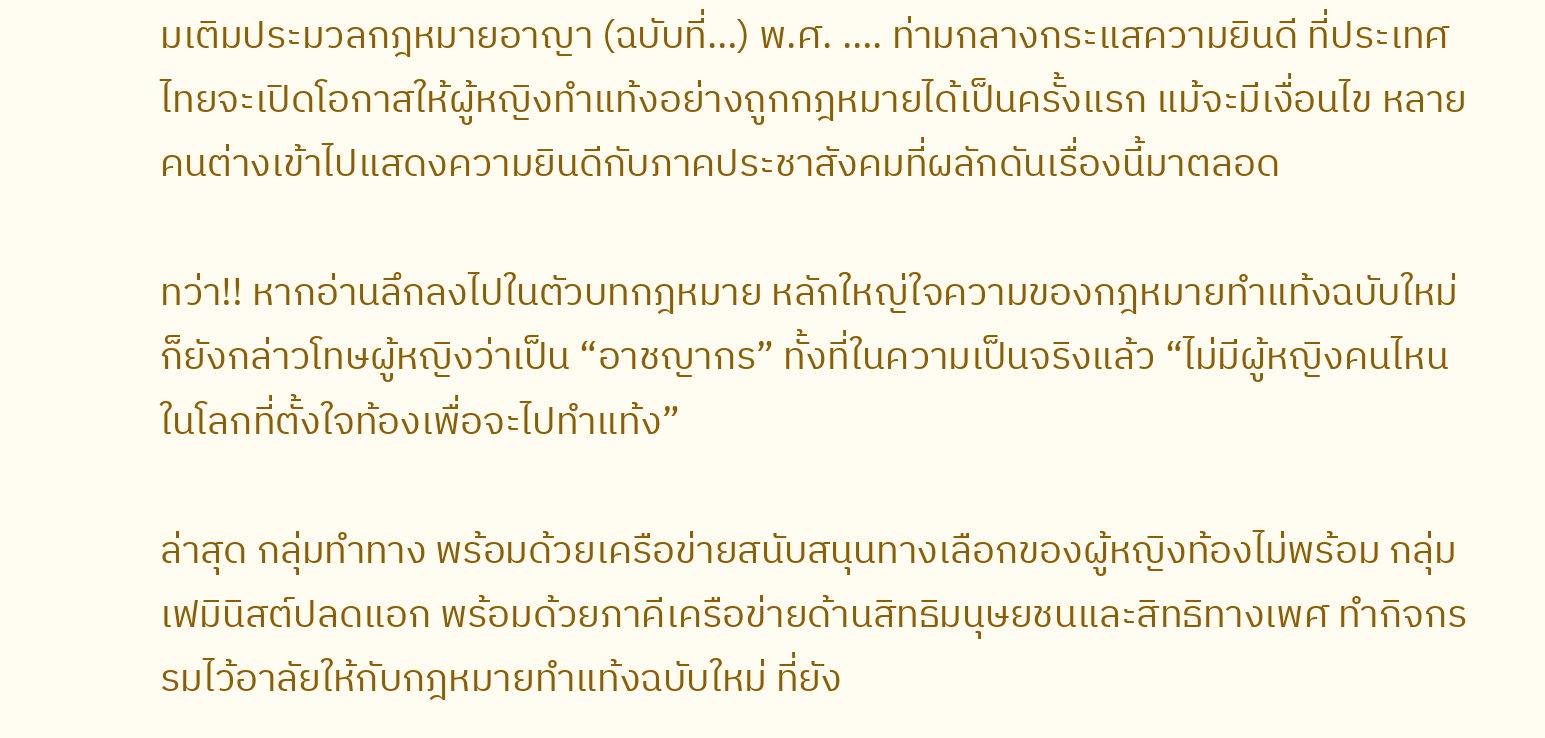มเติมประมวลกฎหมายอาญา (ฉบับที่…) พ.ศ. …. ท่ามกลางกระแสความยินดี ที่ประเทศไทยจะเปิดโอกาสให้ผู้หญิงทำแท้งอย่างถูกกฎหมายได้เป็นครั้งแรก แม้จะมีเงื่อนไข หลายคนต่างเข้าไปแสดงความยินดีกับภาคประชาสังคมที่ผลักดันเรื่องนี้มาตลอด

ทว่า!! หากอ่านลึกลงไปในตัวบทกฎหมาย หลักใหญ่ใจความของกฎหมายทำแท้งฉบับใหม่ ก็ยังกล่าวโทษผู้หญิงว่าเป็น “อาชญากร” ทั้งที่ในความเป็นจริงแล้ว “ไม่มีผู้หญิงคนไหนในโลกที่ตั้งใจท้องเพื่อจะไปทำแท้ง”

ล่าสุด กลุ่มทำทาง พร้อมด้วยเครือข่ายสนับสนุนทางเลือกของผู้หญิงท้องไม่พร้อม กลุ่มเฟมินิสต์ปลดแอก พร้อมด้วยภาคีเครือข่ายด้านสิทธิมนุษยชนและสิทธิทางเพศ ทำกิจกรรมไว้อาลัยให้กับกฎหมายทำแท้งฉบับใหม่ ที่ยัง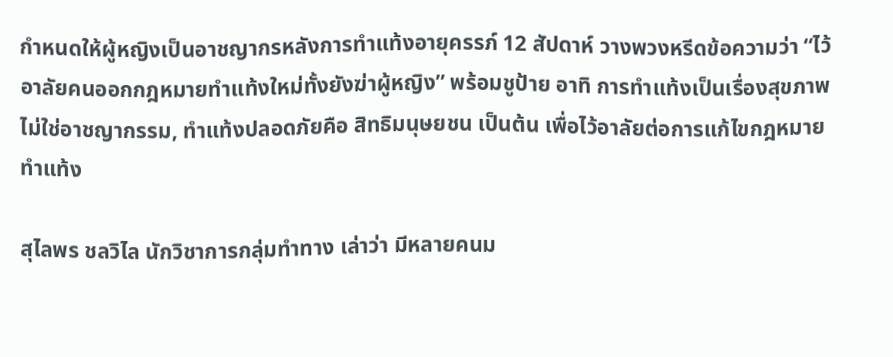กำหนดให้ผู้หญิงเป็นอาชญากรหลังการทำแท้งอายุครรภ์ 12 สัปดาห์ วางพวงหรีดข้อความว่า “ไว้อาลัยคนออกกฎหมายทำแท้งใหม่ทั้งยังฆ่าผู้หญิง” พร้อมชูป้าย อาทิ การทำแท้งเป็นเรื่องสุขภาพ ไม่ใช่อาชญากรรม, ทำแท้งปลอดภัยคือ สิทธิมนุษยชน เป็นต้น เพื่อไว้อาลัยต่อการแก้ไขกฎหมายทำแท้ง

สุไลพร ชลวิไล นักวิชาการกลุ่มทำทาง เล่าว่า มีหลายคนม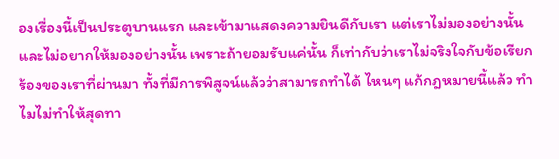องเรื่องนี้เป็นประตูบานแรก และเข้ามาแสดงความยินดีกับเรา แต่เราไม่มองอย่างนั้น และไม่อยากให้มองอย่างนั้น เพราะถ้ายอมรับแค่นั้น ก็เท่ากับว่าเราไม่จริงใจกับข้อเรียกร้องของเราที่ผ่านมา ทั้งที่มีการพิสูจน์แล้วว่าสามารถทำได้ ไหนๆ แก้กฎหมายนี้แล้ว ทำไมไม่ทำให้สุดทา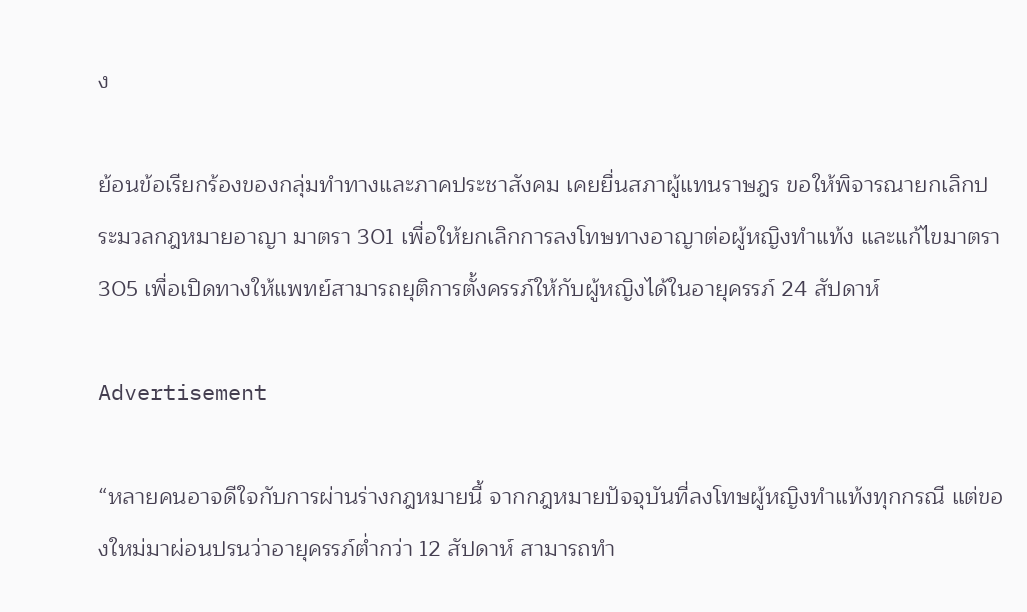ง

ย้อนข้อเรียกร้องของกลุ่มทำทางและภาคประชาสังคม เคยยื่นสภาผู้แทนราษฎร ขอให้พิจารณายกเลิกประมวลกฎหมายอาญา มาตรา 301 เพื่อให้ยกเลิกการลงโทษทางอาญาต่อผู้หญิงทำแท้ง และแก้ไขมาตรา 305 เพื่อเปิดทางให้แพทย์สามารถยุติการตั้งครรภ์ให้กับผู้หญิงได้ในอายุครรภ์ 24 สัปดาห์

Advertisement

“หลายคนอาจดีใจกับการผ่านร่างกฎหมายนี้ จากกฎหมายปัจจุบันที่ลงโทษผู้หญิงทำแท้งทุกกรณี แต่ของใหม่มาผ่อนปรนว่าอายุครรภ์ต่ำกว่า 12 สัปดาห์ สามารถทำ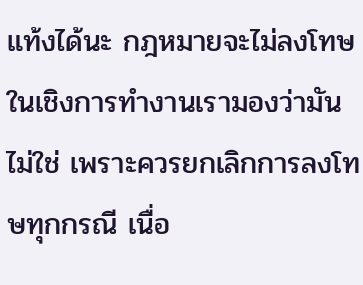แท้งได้นะ กฎหมายจะไม่ลงโทษ ในเชิงการทำงานเรามองว่ามันไม่ใช่ เพราะควรยกเลิกการลงโทษทุกกรณี เนื่อ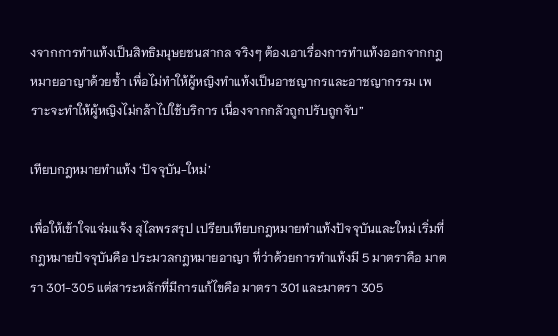งจากการทำแท้งเป็นสิทธิมนุษยชนสากล จริงๆ ต้องเอาเรื่องการทำแท้งออกจากกฎหมายอาญาด้วยซ้ำ เพื่อไม่ทำให้ผู้หญิงทำแท้งเป็นอาชญากรและอาชญากรรม เพราะจะทำให้ผู้หญิงไม่กล้าไปใช้บริการ เนื่องจากกลัวถูกปรับถูกจับ”

เทียบกฎหมายทำแท้ง ‘ปัจจุบัน-ใหม่’

เพื่อให้เข้าใจแจ่มแจ้ง สุไลพรสรุป เปรียบเทียบกฎหมายทำแท้งปัจจุบันและใหม่ เริ่มที่ กฎหมายปัจจุบันคือ ประมวลกฎหมายอาญา ที่ว่าด้วยการทำแท้งมี 5 มาตราคือ มาตรา 301-305 แต่สาระหลักที่มีการแก้ไขคือ มาตรา 301 และมาตรา 305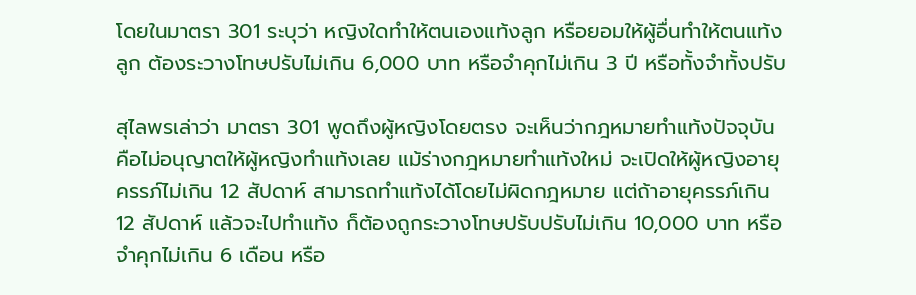โดยในมาตรา 301 ระบุว่า หญิงใดทําให้ตนเองแท้งลูก หรือยอมให้ผู้อื่นทําให้ตนแท้งลูก ต้องระวางโทษปรับไม่เกิน 6,000 บาท หรือจําคุกไม่เกิน 3 ปี หรือทั้งจําทั้งปรับ

สุไลพรเล่าว่า มาตรา 301 พูดถึงผู้หญิงโดยตรง จะเห็นว่ากฎหมายทำแท้งปัจจุบัน คือไม่อนุญาตให้ผู้หญิงทำแท้งเลย แม้ร่างกฎหมายทำแท้งใหม่ จะเปิดให้ผู้หญิงอายุครรภ์ไม่เกิน 12 สัปดาห์ สามารถทำแท้งได้โดยไม่ผิดกฎหมาย แต่ถ้าอายุครรภ์เกิน 12 สัปดาห์ แล้วจะไปทำแท้ง ก็ต้องถูกระวางโทษปรับปรับไม่เกิน 10,000 บาท หรือจำคุกไม่เกิน 6 เดือน หรือ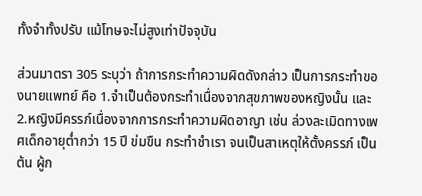ทั้งจำทั้งปรับ แม้โทษจะไม่สูงเท่าปัจจุบัน

ส่วนมาตรา 305 ระบุว่า ถ้าการกระทําความผิดดังกล่าว เป็นการกระทําของนายแพทย์ คือ 1.จําเป็นต้องกระทําเนื่องจากสุขภาพของหญิงนั้น และ 2.หญิงมีครรภ์เนื่องจากการกระทําความผิดอาญา เช่น ล่วงละเมิดทางเพศเด็กอายุต่ำกว่า 15 ปี ข่มขืน กระทำชำเรา จนเป็นสาเหตุให้ตั้งครรภ์ เป็นต้น ผู้ก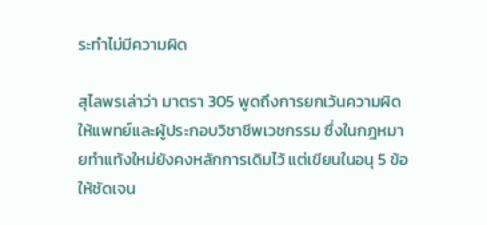ระทําไม่มีความผิด

สุไลพรเล่าว่า มาตรา 305 พูดถึงการยกเว้นความผิดให้แพทย์และผู้ประกอบวิชาชีพเวชกรรม ซึ่งในกฎหมายทำแท้งใหม่ยังคงหลักการเดิมไว้ แต่เขียนในอนุ 5 ข้อให้ชัดเจน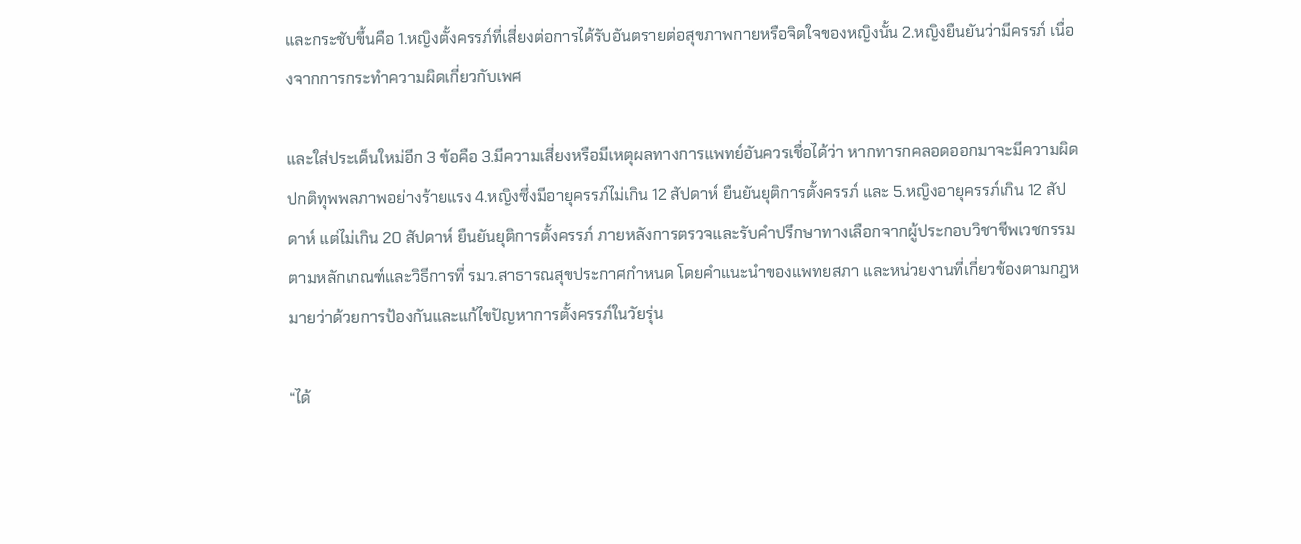และกระชับขึ้นคือ 1.หญิงตั้งครรภ์ที่เสี่ยงต่อการได้รับอันตรายต่อสุขภาพกายหรือจิตใจของหญิงนั้น 2.หญิงยืนยันว่ามีครรภ์ เนื่องจากการกระทำความผิดเกี่ยวกับเพศ

และใส่ประเด็นใหม่อีก 3 ข้อคือ 3.มีความเสี่ยงหรือมีเหตุผลทางการแพทย์อันควรเชื่อได้ว่า หากทารกคลอดออกมาจะมีความผิดปกติทุพพลภาพอย่างร้ายแรง 4.หญิงซึ่งมีอายุครรภ์ไม่เกิน 12 สัปดาห์ ยืนยันยุติการตั้งครรภ์ และ 5.หญิงอายุครรภ์เกิน 12 สัปดาห์ แต่ไม่เกิน 20 สัปดาห์ ยืนยันยุติการตั้งครรภ์ ภายหลังการตรวจและรับคำปรึกษาทางเลือกจากผู้ประกอบวิชาชีพเวชกรรม ตามหลักเกณฑ์และวิธีการที่ รมว.สาธารณสุขประกาศกำหนด โดยคำแนะนำของแพทยสภา และหน่วยงานที่เกี่ยวข้องตามกฎหมายว่าด้วยการป้องกันและแก้ไขปัญหาการตั้งครรภ์ในวัยรุ่น

“ได้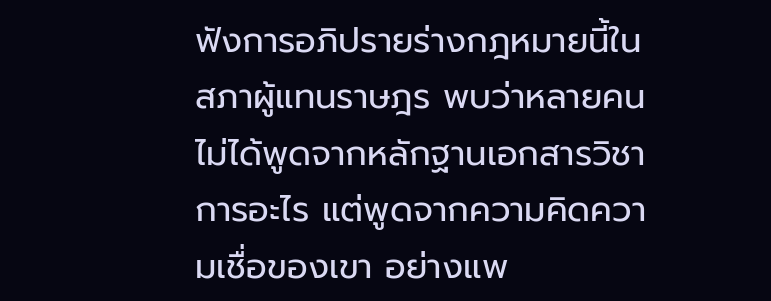ฟังการอภิปรายร่างกฎหมายนี้ในสภาผู้แทนราษฎร พบว่าหลายคนไม่ได้พูดจากหลักฐานเอกสารวิชาการอะไร แต่พูดจากความคิดความเชื่อของเขา อย่างแพ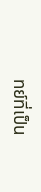ทย์ที่เป็น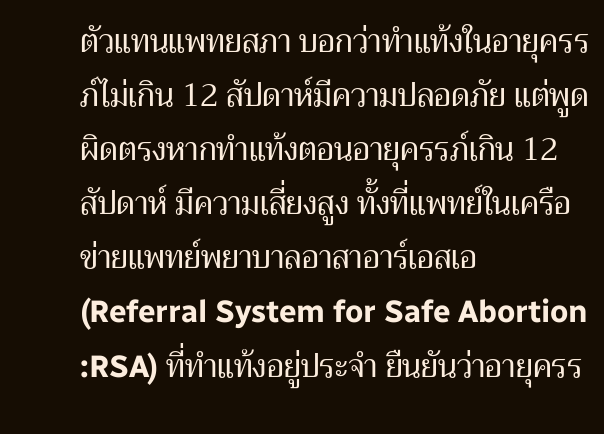ตัวแทนแพทยสภา บอกว่าทำแท้งในอายุครรภ์ไม่เกิน 12 สัปดาห์มีความปลอดภัย แต่พูดผิดตรงหากทำแท้งตอนอายุครรภ์เกิน 12 สัปดาห์ มีความเสี่ยงสูง ทั้งที่แพทย์ในเครือข่ายแพทย์พยาบาลอาสาอาร์เอสเอ (Referral System for Safe Abortion :RSA) ที่ทำแท้งอยู่ประจำ ยืนยันว่าอายุครร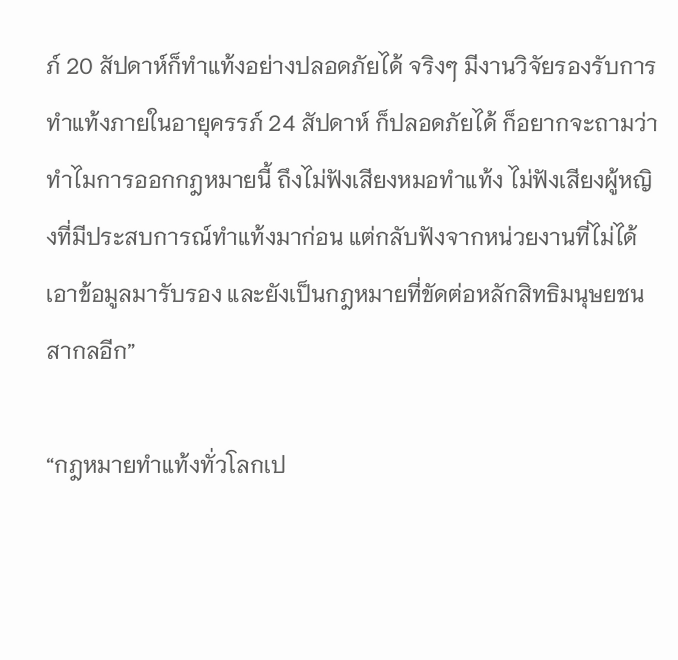ภ์ 20 สัปดาห์ก็ทำแท้งอย่างปลอดภัยได้ จริงๆ มีงานวิจัยรองรับการทำแท้งภายในอายุครรภ์ 24 สัปดาห์ ก็ปลอดภัยได้ ก็อยากจะถามว่าทำไมการออกกฎหมายนี้ ถึงไม่ฟังเสียงหมอทำแท้ง ไม่ฟังเสียงผู้หญิงที่มีประสบการณ์ทำแท้งมาก่อน แต่กลับฟังจากหน่วยงานที่ไม่ได้เอาข้อมูลมารับรอง และยังเป็นกฎหมายที่ขัดต่อหลักสิทธิมนุษยชนสากลอีก”

“กฎหมายทำแท้งทั่วโลกเป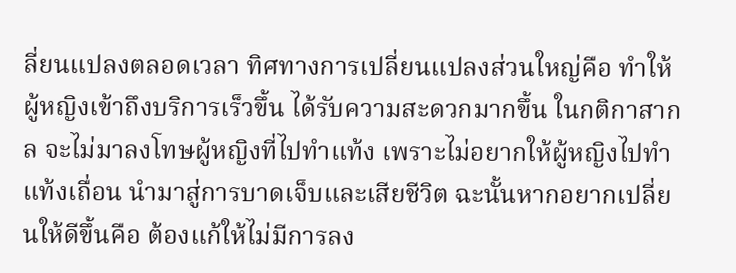ลี่ยนแปลงตลอดเวลา ทิศทางการเปลี่ยนแปลงส่วนใหญ่คือ ทำให้ผู้หญิงเข้าถึงบริการเร็วขึ้น ได้รับความสะดวกมากขึ้น ในกติกาสากล จะไม่มาลงโทษผู้หญิงที่ไปทำแท้ง เพราะไม่อยากให้ผู้หญิงไปทำแท้งเถื่อน นำมาสู่การบาดเจ็บและเสียชีวิต ฉะนั้นหากอยากเปลี่ยนให้ดีขึ้นคือ ต้องแก้ให้ไม่มีการลง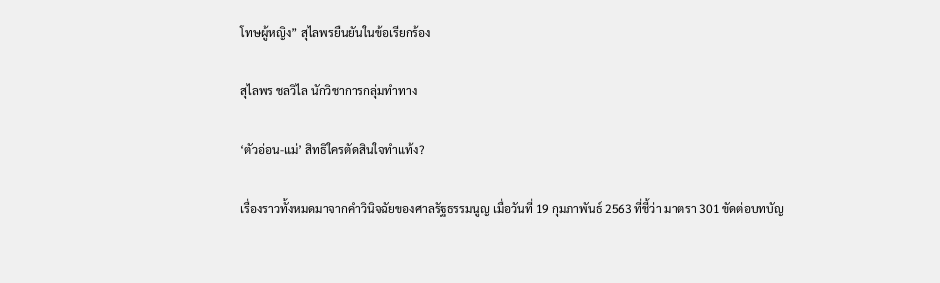โทษผู้หญิง” สุไลพรยืนยันในข้อเรียกร้อง

สุไลพร ชลวิไล นักวิชาการกลุ่มทำทาง

‘ตัวอ่อน-แม่’ สิทธิใครตัดสินใจทำแท้ง?

เรื่องราวทั้งหมดมาจากคำวินิจฉัยของศาลรัฐธรรมนูญ เมื่อวันที่ 19 กุมภาพันธ์ 2563 ที่ชี้ว่า มาตรา 301 ขัดต่อบทบัญ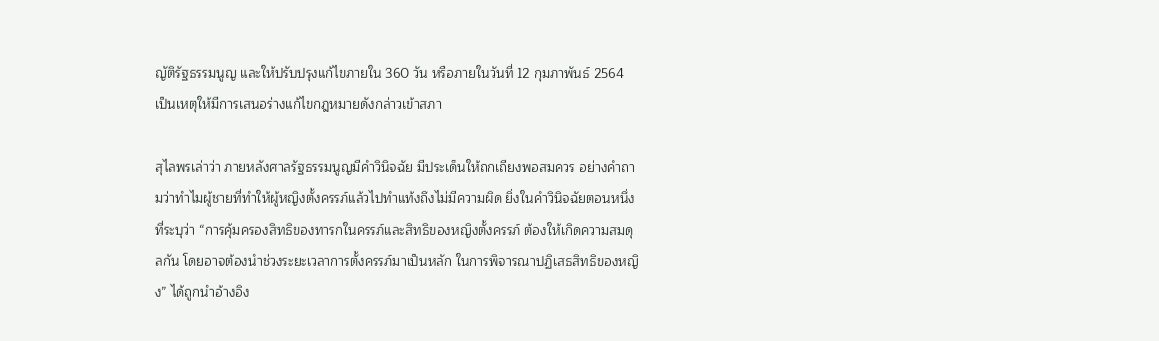ญัติรัฐธรรมนูญ และให้ปรับปรุงแก้ไขภายใน 360 วัน หรือภายในวันที่ 12 กุมภาพันธ์ 2564 เป็นเหตุให้มีการเสนอร่างแก้ไขกฎหมายดังกล่าวเข้าสภา

สุไลพรเล่าว่า ภายหลังศาลรัฐธรรมนูญมีคำวินิจฉัย มีประเด็นให้ถกเถียงพอสมควร อย่างคำถามว่าทำไมผู้ชายที่ทำให้ผู้หญิงตั้งครรภ์แล้วไปทำแท้งถึงไม่มีความผิด ยิ่งในคำวินิจฉัยตอนหนึ่งที่ระบุว่า “การคุ้มครองสิทธิของทารกในครรภ์และสิทธิของหญิงตั้งครรภ์ ต้องให้เกิดความสมดุลกัน โดยอาจต้องนำช่วงระยะเวลาการตั้งครรภ์มาเป็นหลัก ในการพิจารณาปฏิเสธสิทธิของหญิง” ได้ถูกนำอ้างอิง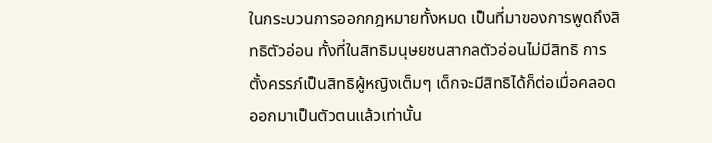ในกระบวนการออกกฎหมายทั้งหมด เป็นที่มาของการพูดถึงสิทธิตัวอ่อน ทั้งที่ในสิทธิมนุษยชนสากลตัวอ่อนไม่มีสิทธิ การตั้งครรภ์เป็นสิทธิผู้หญิงเต็มๆ เด็กจะมีสิทธิได้ก็ต่อเมื่อคลอดออกมาเป็นตัวตนแล้วเท่านั้น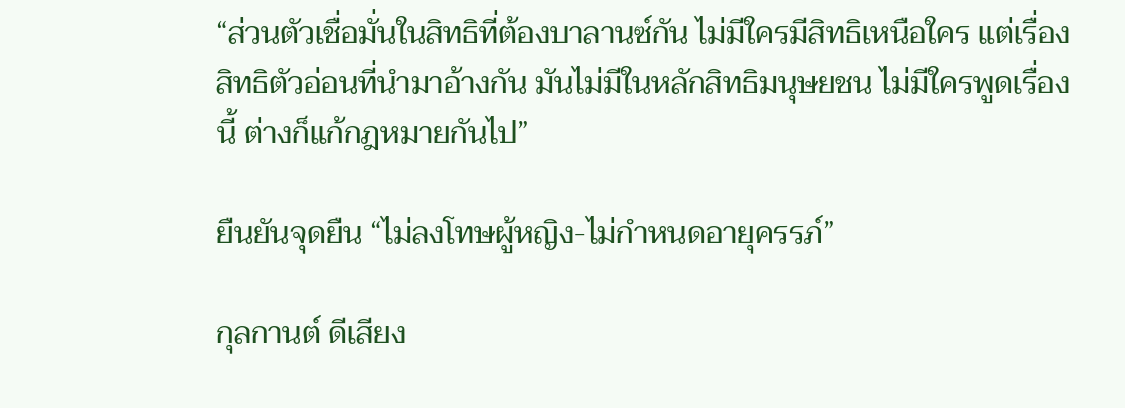“ส่วนตัวเชื่อมั่นในสิทธิที่ต้องบาลานซ์กัน ไม่มีใครมีสิทธิเหนือใคร แต่เรื่องสิทธิตัวอ่อนที่นำมาอ้างกัน มันไม่มีในหลักสิทธิมนุษยชน ไม่มีใครพูดเรื่องนี้ ต่างก็แก้กฎหมายกันไป”

ยืนยันจุดยืน “ไม่ลงโทษผู้หญิง-ไม่กำหนดอายุครรภ์”

กุลกานต์ ดีเสียง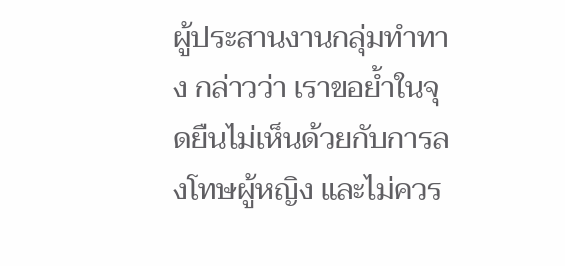ผู้ประสานงานกลุ่มทำทาง กล่าวว่า เราขอย้ำในจุดยืนไม่เห็นด้วยกับการลงโทษผู้หญิง และไม่ควร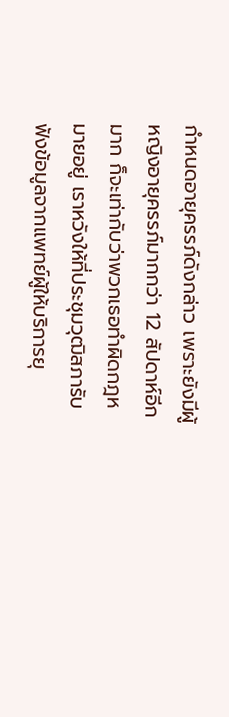กำหนดอายุครรภ์ดังกล่าว เพราะยังมีผู้หญิงอายุครรภ์มากกว่า 12 สัปดาห์อีกมาก ก็จะเท่ากับว่าพวกเธอทำผิดกฎหมายอยู่ เราหวังให้ที่ประชุมวุฒิสภารับฟังข้อมูลจากแพทย์ผู้ให้บริการยุ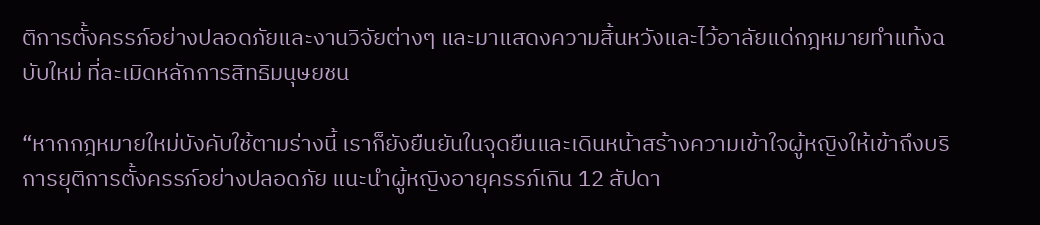ติการตั้งครรภ์อย่างปลอดภัยและงานวิจัยต่างๆ และมาแสดงความสิ้นหวังและไว้อาลัยแด่กฎหมายทำแท้งฉบับใหม่ ที่ละเมิดหลักการสิทธิมนุษยชน

“หากกฎหมายใหม่บังคับใช้ตามร่างนี้ เราก็ยังยืนยันในจุดยืนและเดินหน้าสร้างความเข้าใจผู้หญิงให้เข้าถึงบริการยุติการตั้งครรภ์อย่างปลอดภัย แนะนำผู้หญิงอายุครรภ์เกิน 12 สัปดา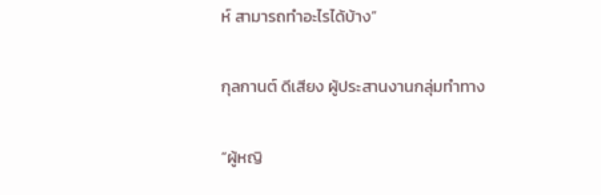ห์ สามารถทำอะไรได้บ้าง”

กุลกานต์ ดีเสียง ผู้ประสานงานกลุ่มทำทาง

“ผู้หญิ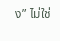ง” ไม่ใช่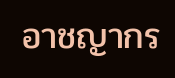อาชญากร